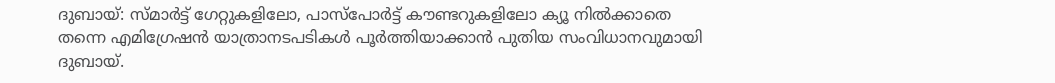ദുബായ്: സ്മാർട്ട് ഗേറ്റുകളിലോ, പാസ്പോർട്ട് കൗണ്ടറുകളിലോ ക്യൂ നിൽക്കാതെ തന്നെ എമിഗ്രേഷൻ യാത്രാനടപടികൾ പൂർത്തിയാക്കാൻ പുതിയ സംവിധാനവുമായി ദുബായ്.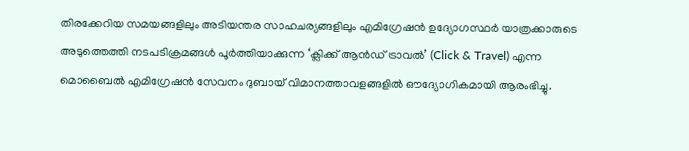തിരക്കേറിയ സമയങ്ങളിലും അടിയന്തര സാഹചര്യങ്ങളിലും എമിഗ്രേഷൻ ഉദ്യോഗസ്ഥർ യാത്രക്കാരുടെ അടുത്തെത്തി നടപടിക്രമങ്ങൾ പൂർത്തിയാക്കുന്ന ‘ക്ലിക്ക് ആൻഡ് ട്രാവൽ’ (Click & Travel) എന്ന മൊബൈൽ എമിഗ്രേഷൻ സേവനം ദുബായ് വിമാനത്താവളങ്ങളിൽ ഔദ്യോഗികമായി ആരംഭിച്ചു.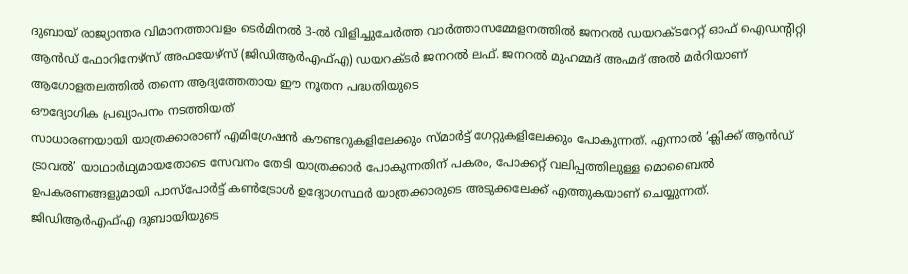ദുബായ് രാജ്യാന്തര വിമാനത്താവളം ടെർമിനൽ 3-ൽ വിളിച്ചുചേർത്ത വാർത്താസമ്മേളനത്തിൽ ജനറൽ ഡയറക്ടറേറ്റ് ഓഫ് ഐഡന്റിറ്റി ആൻഡ് ഫോറിനേഴ്സ് അഫയേഴ്സ് (ജിഡിആർഎഫ്എ) ഡയറക്ടർ ജനറൽ ലഫ്. ജനറൽ മുഹമ്മദ് അഹ്മദ് അൽ മർറിയാണ് ആഗോളതലത്തിൽ തന്നെ ആദ്യത്തേതായ ഈ നൂതന പദ്ധതിയുടെ
ഔദ്യോഗിക പ്രഖ്യാപനം നടത്തിയത്
സാധാരണയായി യാത്രക്കാരാണ് എമിഗ്രേഷൻ കൗണ്ടറുകളിലേക്കും സ്മാർട്ട് ഗേറ്റുകളിലേക്കും പോകുന്നത്. എന്നാൽ ‘ക്ലിക്ക് ആൻഡ് ട്രാവൽ’ യാഥാർഥ്യമായതോടെ സേവനം തേടി യാത്രക്കാർ പോകുന്നതിന് പകരം, പോക്കറ്റ് വലിപ്പത്തിലുള്ള മൊബൈൽ ഉപകരണങ്ങളുമായി പാസ്പോർട്ട് കൺട്രോൾ ഉദ്യോഗസ്ഥർ യാത്രക്കാരുടെ അടുക്കലേക്ക് എത്തുകയാണ് ചെയ്യുന്നത്.
ജിഡിആർഎഫ്എ ദുബായിയുടെ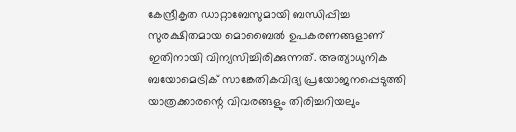കേന്ദ്രീകൃത ഡാറ്റാബേസുമായി ബന്ധിപ്പിച്ച സുരക്ഷിതമായ മൊബൈൽ ഉപകരണങ്ങളാണ് ഇതിനായി വിന്യസിച്ചിരിക്കുന്നത്. അത്യാധുനിക ബയോമെട്രിക് സാങ്കേതികവിദ്യ പ്രയോജനപ്പെടുത്തി യാത്രക്കാരന്റെ വിവരങ്ങളും തിരിച്ചറിയലും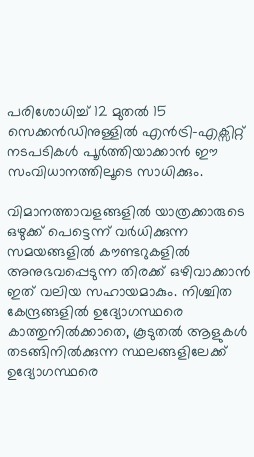പരിശോധിച്ച് 12 മുതൽ 15 സെക്കൻഡിനുള്ളിൽ എൻട്രി-എക്സിറ്റ് നടപടികൾ പൂർത്തിയാക്കാൻ ഈ സംവിധാനത്തിലൂടെ സാധിക്കും.

വിമാനത്താവളങ്ങളിൽ യാത്രക്കാരുടെ ഒഴുക്ക് പെട്ടെന്ന് വർധിക്കുന്ന സമയങ്ങളിൽ കൗണ്ടറുകളിൽ അനുഭവപ്പെടുന്ന തിരക്ക് ഒഴിവാക്കാൻ ഇത് വലിയ സഹായമാകും. നിശ്ചിത കേന്ദ്രങ്ങളിൽ ഉദ്യോഗസ്ഥരെ കാത്തുനിൽക്കാതെ, കൂടുതൽ ആളുകൾ തടങ്ങിനിൽക്കുന്ന സ്ഥലങ്ങളിലേക്ക് ഉദ്യോഗസ്ഥരെ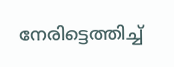നേരിട്ടെത്തിച്ച്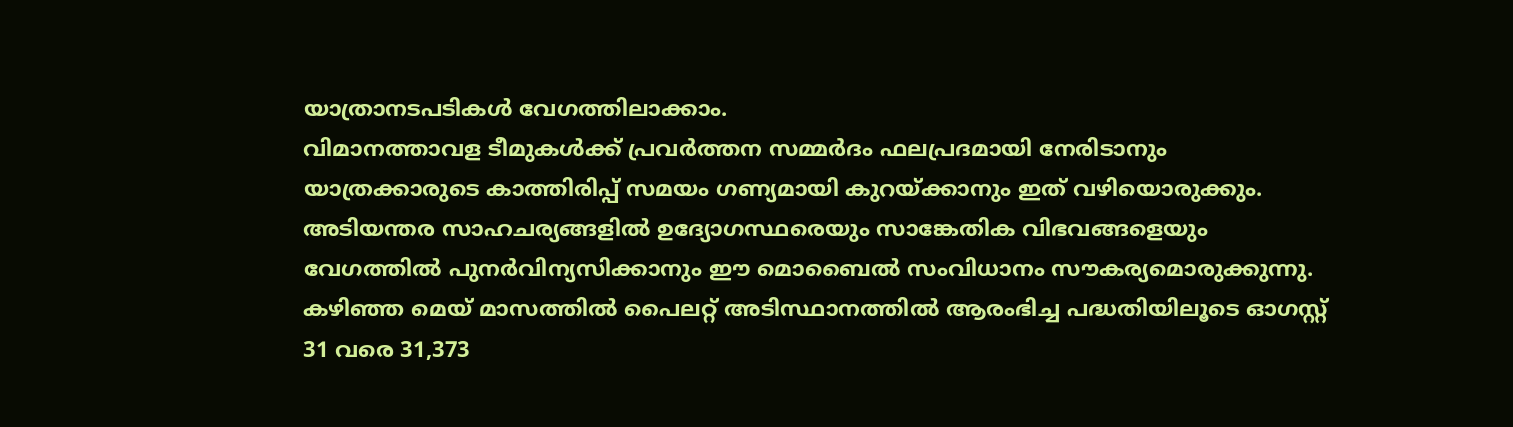യാത്രാനടപടികൾ വേഗത്തിലാക്കാം.
വിമാനത്താവള ടീമുകൾക്ക് പ്രവർത്തന സമ്മർദം ഫലപ്രദമായി നേരിടാനും യാത്രക്കാരുടെ കാത്തിരിപ്പ് സമയം ഗണ്യമായി കുറയ്ക്കാനും ഇത് വഴിയൊരുക്കും. അടിയന്തര സാഹചര്യങ്ങളിൽ ഉദ്യോഗസ്ഥരെയും സാങ്കേതിക വിഭവങ്ങളെയും വേഗത്തിൽ പുനർവിന്യസിക്കാനും ഈ മൊബൈൽ സംവിധാനം സൗകര്യമൊരുക്കുന്നു.
കഴിഞ്ഞ മെയ് മാസത്തിൽ പൈലറ്റ് അടിസ്ഥാനത്തിൽ ആരംഭിച്ച പദ്ധതിയിലൂടെ ഓഗസ്റ്റ് 31 വരെ 31,373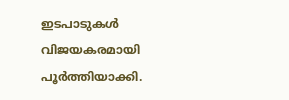ഇടപാടുകൾ വിജയകരമായി പൂർത്തിയാക്കി.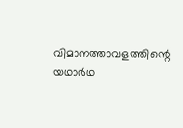വിമാനത്താവളത്തിന്റെ യഥാർഥ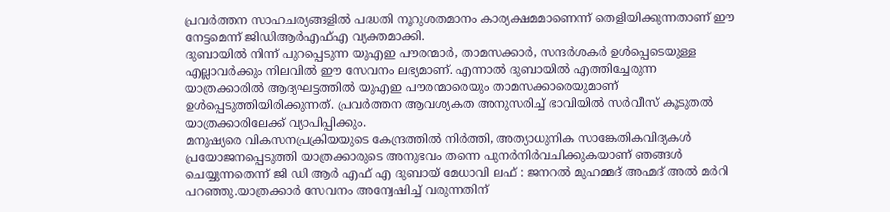പ്രവർത്തന സാഹചര്യങ്ങളിൽ പദ്ധതി നൂറുശതമാനം കാര്യക്ഷമമാണെന്ന് തെളിയിക്കുന്നതാണ് ഈ നേട്ടമെന്ന് ജിഡിആർഎഫ്എ വ്യക്തമാക്കി.
ദുബായിൽ നിന്ന് പുറപ്പെടുന്ന യുഎഇ പൗരന്മാർ, താമസക്കാർ, സന്ദർശകർ ഉൾപ്പെടെയുള്ള എല്ലാവർക്കും നിലവിൽ ഈ സേവനം ലഭ്യമാണ്. എന്നാൽ ദുബായിൽ എത്തിച്ചേരുന്ന യാത്രക്കാരിൽ ആദ്യഘട്ടത്തിൽ യുഎഇ പൗരന്മാരെയും താമസക്കാരെയുമാണ് ഉൾപ്പെടുത്തിയിരിക്കുന്നത്. പ്രവർത്തന ആവശ്യകത അനുസരിച്ച് ഭാവിയിൽ സർവീസ് കൂടുതൽ യാത്രക്കാരിലേക്ക് വ്യാപിപ്പിക്കും.
മനുഷ്യരെ വികസനപ്രക്രിയയുടെ കേന്ദ്രത്തിൽ നിർത്തി, അത്യാധുനിക സാങ്കേതികവിദ്യകൾ പ്രയോജനപ്പെടുത്തി യാത്രക്കാരുടെ അനുഭവം തന്നെ പുനർനിർവചിക്കുകയാണ് ഞങ്ങൾ ചെയ്യുന്നതെന്ന് ജി ഡി ആർ എഫ് എ ദുബായ് മേധാവി ലഫ് : ജനറൽ മുഹമ്മദ് അഹ്മദ് അൽ മർറി പറഞ്ഞു.യാത്രക്കാർ സേവനം അന്വേഷിച്ച് വരുന്നതിന്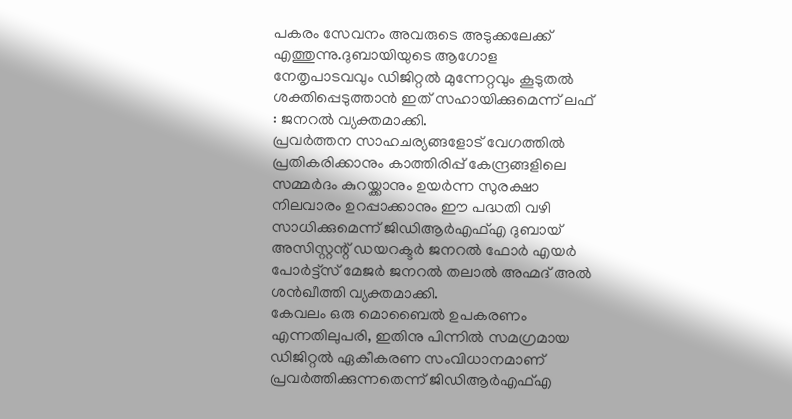പകരം സേവനം അവരുടെ അടുക്കലേക്ക് എത്തുന്നു.ദുബായിയുടെ ആഗോള നേതൃപാടവവും ഡിജിറ്റൽ മുന്നേറ്റവും കൂടുതൽ ശക്തിപ്പെടുത്താൻ ഇത് സഹായിക്കുമെന്ന് ലഫ് : ജനറൽ വ്യക്തമാക്കി.
പ്രവർത്തന സാഹചര്യങ്ങളോട് വേഗത്തിൽ പ്രതികരിക്കാനും കാത്തിരിപ്പ് കേന്ദ്രങ്ങളിലെ സമ്മർദം കുറയ്ക്കാനും ഉയർന്ന സുരക്ഷാ നിലവാരം ഉറപ്പാക്കാനും ഈ പദ്ധതി വഴി സാധിക്കുമെന്ന് ജിഡിആർഎഫ്എ ദുബായ് അസിസ്റ്റന്റ് ഡയറക്ടർ ജനറൽ ഫോർ എയർ പോർട്ട്സ് മേജർ ജനറൽ തലാൽ അഹ്മദ് അൽ ശൻഖീത്തി വ്യക്തമാക്കി.
കേവലം ഒരു മൊബൈൽ ഉപകരണം എന്നതിലുപരി, ഇതിനു പിന്നിൽ സമഗ്രമായ ഡിജിറ്റൽ ഏകീകരണ സംവിധാനമാണ് പ്രവർത്തിക്കുന്നതെന്ന് ജിഡിആർഎഫ്എ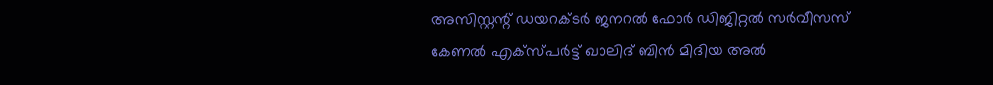അസിസ്റ്റന്റ് ഡയറക്ടർ ജനറൽ ഫോർ ഡിജിറ്റൽ സർവീസസ് കേണൽ എക്സ്പർട്ട് ഖാലിദ് ബിൻ മിദിയ അൽ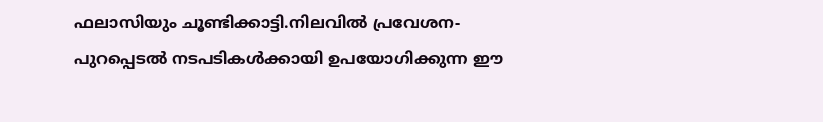ഫലാസിയും ചൂണ്ടിക്കാട്ടി.നിലവിൽ പ്രവേശന-പുറപ്പെടൽ നടപടികൾക്കായി ഉപയോഗിക്കുന്ന ഈ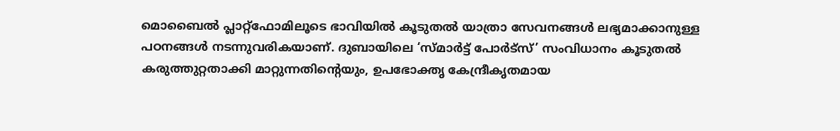മൊബൈൽ പ്ലാറ്റ്ഫോമിലൂടെ ഭാവിയിൽ കൂടുതൽ യാത്രാ സേവനങ്ങൾ ലഭ്യമാക്കാനുള്ള പഠനങ്ങൾ നടന്നുവരികയാണ്. ദുബായിലെ ‘സ്മാർട്ട് പോർട്സ്’ സംവിധാനം കൂടുതൽ കരുത്തുറ്റതാക്കി മാറ്റുന്നതിന്റെയും, ഉപഭോക്തൃ കേന്ദ്രീകൃതമായ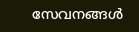സേവനങ്ങൾ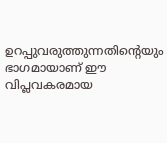ഉറപ്പുവരുത്തുന്നതിന്റെയും ഭാഗമായാണ് ഈ വിപ്ലവകരമായ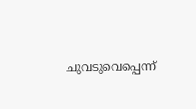ചുവടുവെപ്പെന്ന്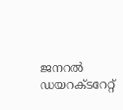ജനറൽ ഡയറക്ടറേറ്റ്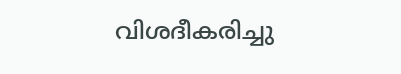വിശദീകരിച്ചു